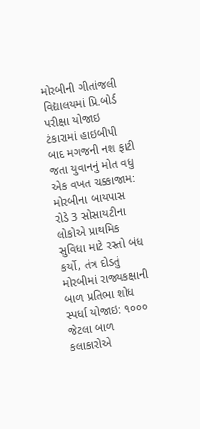મોરબીની ગીતાંજલી વિદ્યાલયમાં પ્રિ.બોર્ડ પરીક્ષા યોજાઇ ટંકારામાં હાઇબીપી બાદ મગજની નશ ફાટી જતા યુવાનનું મોત વધુ એક વખત ચક્કાજામ: મોરબીના બાયપાસ રોડે 3 સોસાયટીના લોકોએ પ્રાથમિક સુવિધા માટે રસ્તો બંધ કર્યો, તંત્ર દોડતું મોરબીમાં રાજ્યકક્ષાની બાળ પ્રતિભા શોધ સ્પર્ધા યોજાઇ: ૧૦૦૦ જેટલા બાળ કલાકારોએ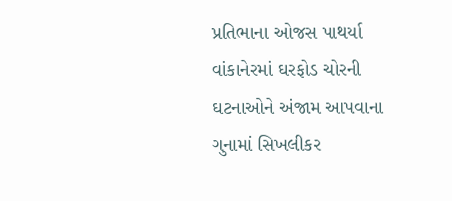પ્રતિભાના ઓજસ પાથર્યા વાંકાનેરમાં ઘરફોડ ચોરની ઘટનાઓને અંજામ આપવાના ગુનામાં સિખલીકર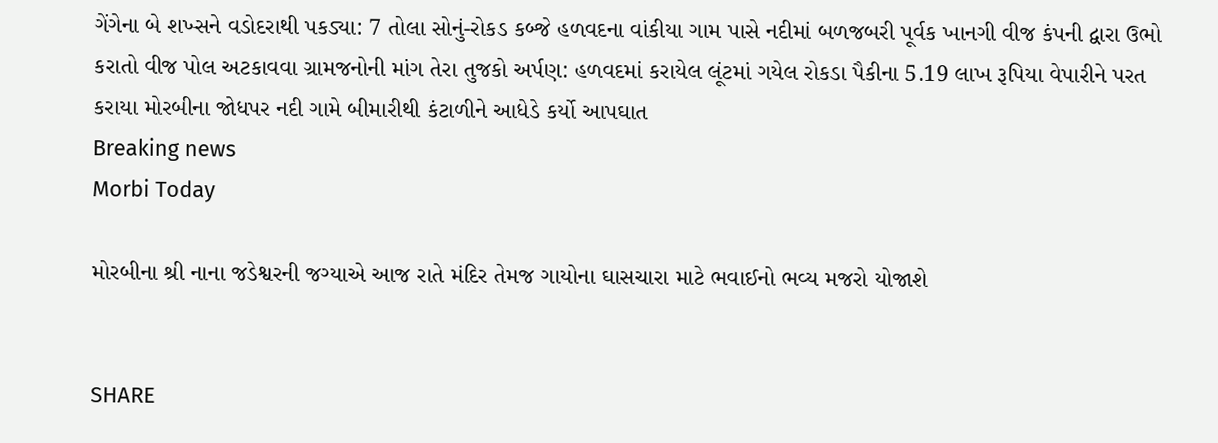ગેંગેના બે શખ્સને વડોદરાથી પકડ્યા: 7 તોલા સોનું-રોકડ કબ્જે હળવદના વાંકીયા ગામ પાસે નદીમાં બળજબરી પૂર્વક ખાનગી વીજ કંપની દ્વારા ઉભો કરાતો વીજ પોલ અટકાવવા ગ્રામજનોની માંગ તેરા તુજકો અર્પણ: હળવદમાં કરાયેલ લૂંટમાં ગયેલ રોકડા પૈકીના 5.19 લાખ રૂપિયા વેપારીને પરત કરાયા મોરબીના જોધપર નદી ગામે બીમારીથી કંટાળીને આધેડે કર્યો આપઘાત
Breaking news
Morbi Today

મોરબીના શ્રી નાના જડેશ્વરની જગ્યાએ આજ રાતે મંદિર તેમજ ગાયોના ઘાસચારા માટે ભવાઈનો ભવ્ય મજરો યોજાશે


SHARE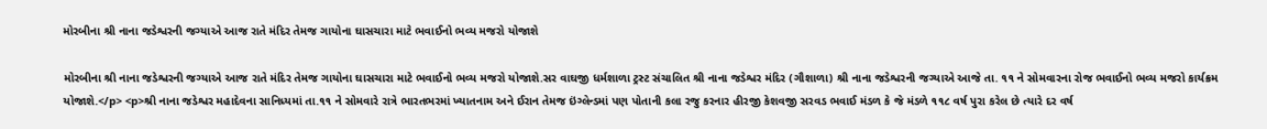મોરબીના શ્રી નાના જડેશ્વરની જગ્યાએ આજ રાતે મંદિર તેમજ ગાયોના ઘાસચારા માટે ભવાઈનો ભવ્ય મજરો યોજાશે

મોરબીના શ્રી નાના જડેશ્વરની જગ્યાએ આજ રાતે મંદિર તેમજ ગાયોના ઘાસચારા માટે ભવાઈનો ભવ્ય મજરો યોજાશે.સર વાઘજી ધર્મશાળા ટ્રસ્ટ સંચાલિત શ્રી નાના જડેશ્વર મંદિર (ગૌશાળા) શ્રી નાના જડેશ્વરની જગ્યાએ આજે તા. ૧૧ ને સોમવારના રોજ ભવાઈનો ભવ્ય મજરો કાર્યક્રમ યોજાશે.</p> <p>શ્રી નાના જડેશ્વર મહાદેવના સાનિધ્યમાં તા.૧૧ ને સોમવારે રાત્રે ભારતભરમાં ખ્યાતનામ અને ઈરાન તેમજ ઇંગ્લેન્ડમાં પણ પોતાની કલા રજુ કરનાર હીરજી કેશવજી સરવડ ભવાઈ મંડળ કે જે મંડળે ૧૧૮ વર્ષ પુરા કરેલ છે ત્યારે દર વર્ષ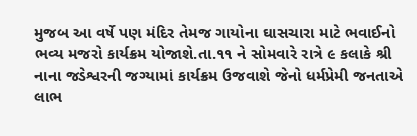મુજબ આ વર્ષે પણ મંદિર તેમજ ગાયોના ઘાસચારા માટે ભવાઈનો ભવ્ય મજરો કાર્યક્રમ યોજાશે.તા.૧૧ ને સોમવારે રાત્રે ૯ કલાકે શ્રી નાના જડેશ્વરની જગ્યામાં કાર્યક્રમ ઉજવાશે જેનો ધર્મપ્રેમી જનતાએ લાભ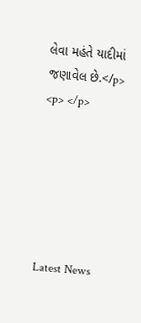લેવા મહંતે યાદીમાં જણાવેલ છે.</p> <p> </p>






Latest News